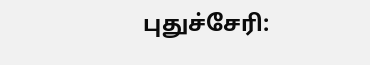புதுச்சேரி: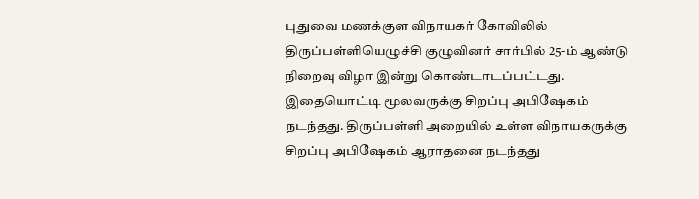புதுவை மணக்குள விநாயகர் கோவிலில் திருப்பள்ளியெழுச்சி குழுவினர் சார்பில் 25-ம் ஆண்டு நிறைவு விழா இன்று கொண்டாடப்பட்டது.
இதையொட்டி மூலவருக்கு சிறப்பு அபிஷேகம் நடந்தது. திருப்பள்ளி அறையில் உள்ள விநாயகருக்கு சிறப்பு அபிஷேகம் ஆராதனை நடந்தது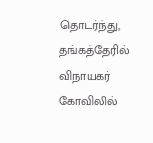தொடர்ந்து, தங்கத்தேரில் விநாயகர் கோவிலில்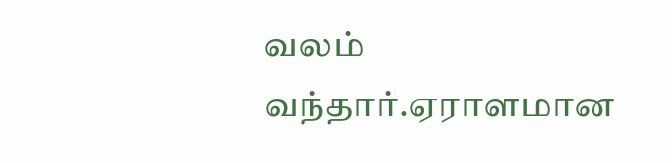வலம் வந்தார்.ஏராளமான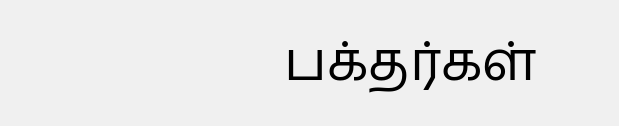பக்தர்கள்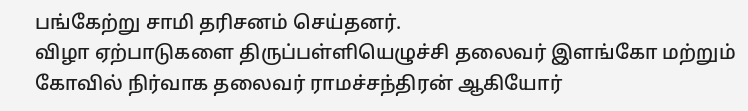பங்கேற்று சாமி தரிசனம் செய்தனர்.
விழா ஏற்பாடுகளை திருப்பள்ளியெழுச்சி தலைவர் இளங்கோ மற்றும் கோவில் நிர்வாக தலைவர் ராமச்சந்திரன் ஆகியோர்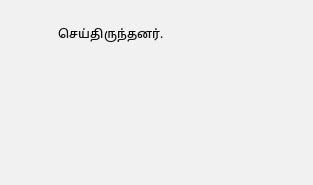செய்திருந்தனர்.